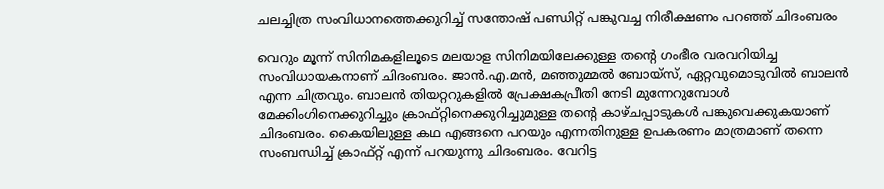ചലച്ചിത്ര സംവിധാനത്തെക്കുറിച്ച് സന്തോഷ് പണ്ഡിറ്റ് പങ്കുവച്ച നിരീക്ഷണം പറഞ്ഞ് ചിദംബരം

വെറും മൂന്ന് സിനിമകളിലൂടെ മലയാള സിനിമയിലേക്കുള്ള തന്‍റെ ഗംഭീര വരവറിയിച്ച സംവിധായകനാണ് ചിദംബരം. ജാന്‍.എ.മന്‍, മഞ്ഞുമ്മല്‍ ബോയ്സ്, ഏറ്റവുമൊടുവില്‍ ബാലന്‍ എന്ന ചിത്രവും. ബാലന്‍ തിയറ്ററുകളില്‍ പ്രേക്ഷകപ്രീതി നേടി മുന്നേറുമ്പോള്‍ മേക്കിംഗിനെക്കുറിച്ചും ക്രാഫ്റ്റിനെക്കുറിച്ചുമുള്ള തന്‍റെ കാഴ്ചപ്പാടുകള്‍ പങ്കുവെക്കുകയാണ് ചിദംബരം. കൈയിലുള്ള കഥ എങ്ങനെ പറയും എന്നതിനുള്ള ഉപകരണം മാത്രമാണ് തന്നെ സംബന്ധിച്ച് ക്രാഫ്റ്റ് എന്ന് പറയുന്നു ചിദംബരം. വേറിട്ട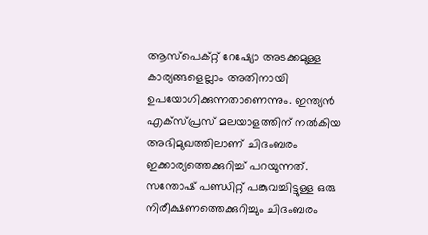ആസ്പെക്റ്റ് റേഷ്യോ അടക്കമുള്ള കാര്യങ്ങളെല്ലാം അതിനായി ഉപയോഗിക്കുന്നതാണെന്നും. ഇന്ത്യന്‍ എക്സ്പ്രസ് മലയാളത്തിന് നല്‍കിയ അഭിമുഖത്തിലാണ് ചിദംബരം ഇക്കാര്യത്തെക്കുറിച്ച് പറയുന്നത്. സന്തോഷ് പണ്ഡിറ്റ് പങ്കുവച്ചിട്ടുള്ള ഒരു നിരീക്ഷണത്തെക്കുറിച്ചും ചിദംബരം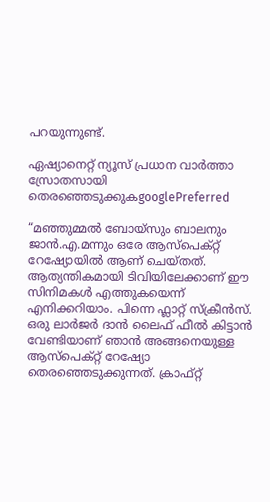പറയുന്നുണ്ട്.

ഏഷ്യാനെറ്റ് ന്യൂസ് പ്രധാന വാർത്താ സ്രോതസായി തെരഞ്ഞെടുക്കുകgooglePreferred

“മഞ്ഞുമ്മല്‍ ബോയ്സും ബാലനും ജാന്‍.എ.മന്നും ഒരേ ആസ്പെക്റ്റ് റേഷ്യോയില്‍ ആണ് ചെയ്തത്. ആത്യന്തികമായി ടിവിയിലേക്കാണ് ഈ സിനിമകള്‍ എത്തുകയെന്ന് എനിക്കറിയാം. പിന്നെ ഫ്ലാറ്റ് സ്ക്രീന്‍സ്. ഒരു ലാര്‍ജര്‍ ദാന്‍ ലൈഫ് ഫീല്‍ കിട്ടാന്‍ വേണ്ടിയാണ് ഞാന്‍ അങ്ങനെയുള്ള ആസ്പെക്റ്റ് റേഷ്യോ തെരഞ്ഞെടുക്കുന്നത്. ക്രാഫ്റ്റ്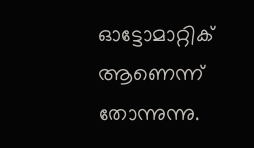ഓട്ടോമാറ്റിക് ആണെന്ന് തോന്നുന്നു.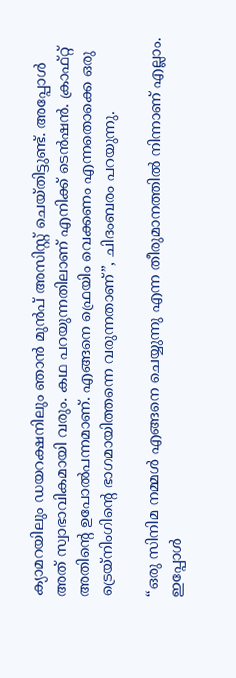ക്യാമറയിലും ഡയറക്ഷനിലും ഞാന്‍ മുന്‍പ് അസിസ്റ്റ് ചെയ്തിട്ടുണ്ട്. അപ്പോള്‍ അത് സ്വാഭാവികമായി വരും. കഥ പറയുന്നതിലാണ് എനിക്ക് ടെന്‍ഷന്‍. ക്രാഫ്റ്റ് അതിന്‍റെ ഉപോല്‍പന്നമാണ്. എങ്ങനെ ഫ്രെയിം വെക്കണം എന്നതൊക്കെ ഒരു ട്രെയ്നിംഗിന്‍റെ ഭാഗമായിത്തന്നെ വരുന്നതാണ്”, ചിദംബരം പറയുന്നു.

“ഒരു സിനിമ നമ്മള്‍ എങ്ങനെ ചെയ്യുന്നു എന്ന തീരുമാനത്തില്‍ നിന്നാണ് എല്ലാം. ഇപ്പോള്‍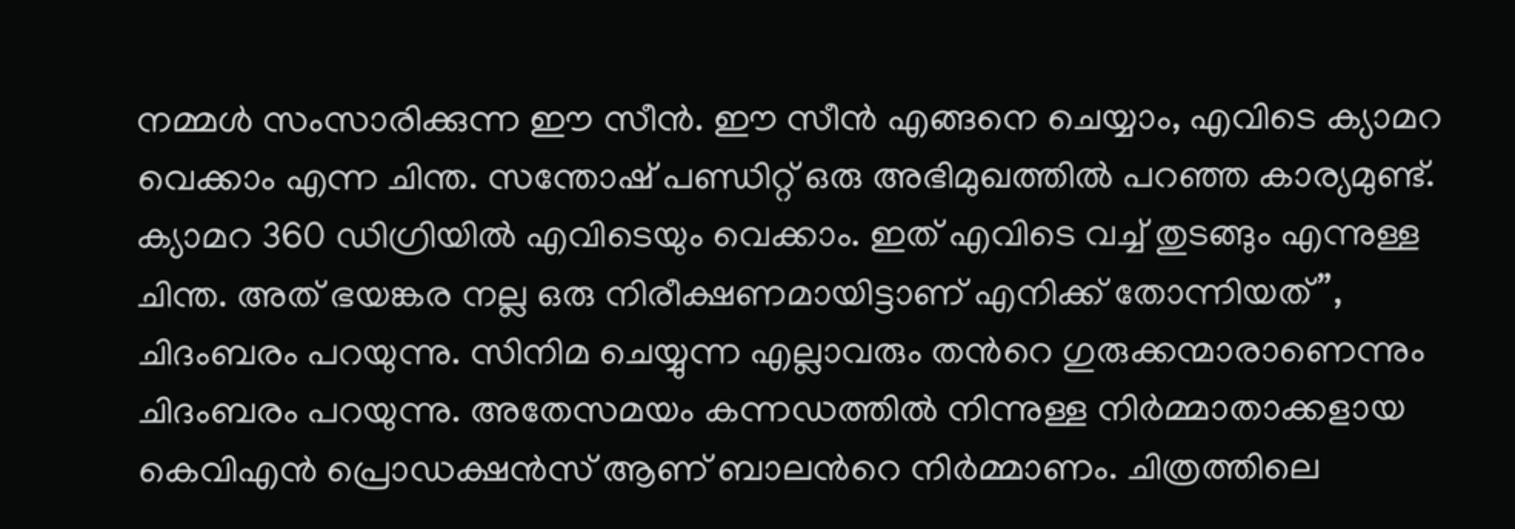നമ്മള്‍ സംസാരിക്കുന്ന ഈ സീന്‍. ഈ സീന്‍ എങ്ങനെ ചെയ്യാം, എവിടെ ക്യാമറ വെക്കാം എന്ന ചിന്ത. സന്തോഷ് പണ്ഡിറ്റ് ഒരു അഭിമുഖത്തില്‍ പറഞ്ഞ കാര്യമുണ്ട്. ക്യാമറ 360 ഡിഗ്രിയില്‍ എവിടെയും വെക്കാം. ഇത് എവിടെ വച്ച് തുടങ്ങും എന്നുള്ള ചിന്ത. അത് ഭയങ്കര നല്ല ഒരു നിരീക്ഷണമായിട്ടാണ് എനിക്ക് തോന്നിയത്”, ചിദംബരം പറയുന്നു. സിനിമ ചെയ്യുന്ന എല്ലാവരും തന്‍റെ ഗുരുക്കന്മാരാണെന്നും ചിദംബരം പറയുന്നു. അതേസമയം കന്നഡത്തില്‍ നിന്നുള്ള നിര്‍മ്മാതാക്കളായ കെവിഎന്‍ പ്രൊഡക്ഷന്‍സ് ആണ് ബാലന്‍റെ നിര്‍മ്മാണം. ചിത്രത്തിലെ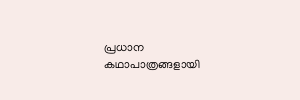പ്രധാന കഥാപാത്രങ്ങളായി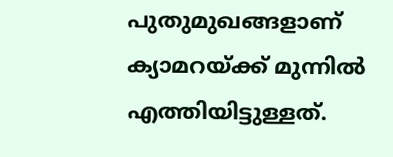പുതുമുഖങ്ങളാണ് ക്യാമറയ്ക്ക് മുന്നില്‍ എത്തിയിട്ടുള്ളത്.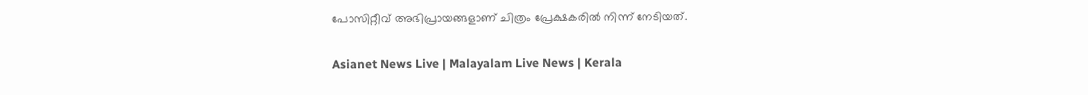പോസിറ്റീവ് അഭിപ്രായങ്ങളാണ് ചിത്രം പ്രേക്ഷകരില്‍ നിന്ന് നേടിയത്.

Asianet News Live | Malayalam Live News | Kerala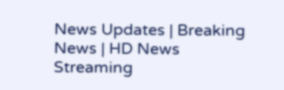News Updates | Breaking News | HD News Streaming